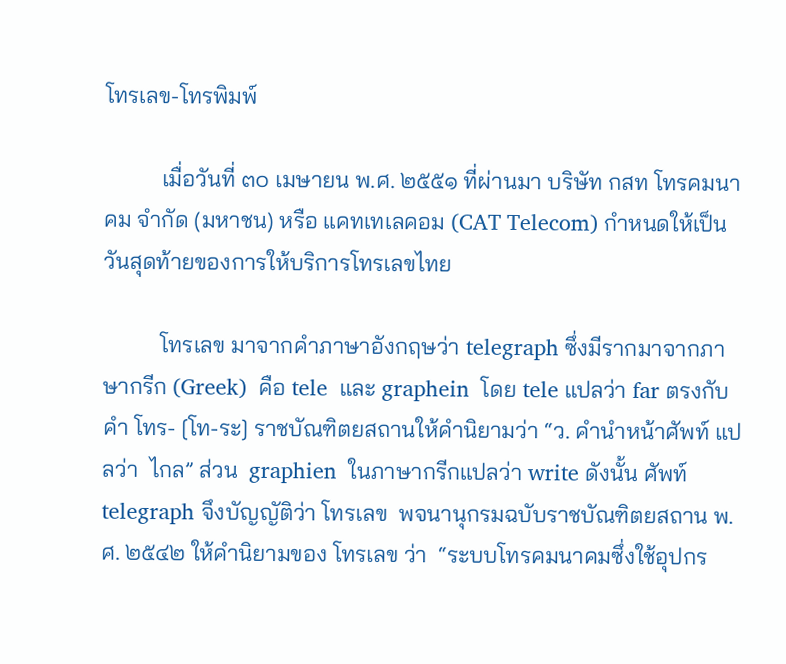โทรเลข-โทรพิมพ์

          เมื่อวันที่ ๓๐ เมษายน พ.ศ. ๒๕๕๑ ที่ผ่านมา บริษัท กสท โทรคมนาคม จำกัด (มหาชน) หรือ แคทเทเลคอม (CAT Telecom) กำหนดให้เป็นวันสุดท้ายของการให้บริการโทรเลขไทย

          โทรเลข มาจากคำภาษาอังกฤษว่า telegraph ซึ่งมีรากมาจากภาษากรีก (Greek)  คือ tele  และ graphein  โดย tele แปลว่า far ตรงกับ คำ โทร- [โท-ระ] ราชบัณฑิตยสถานให้คำนิยามว่า “ว. คำนำหน้าศัพท์ แปลว่า  ไกล” ส่วน  graphien  ในภาษากรีกแปลว่า write ดังนั้น ศัพท์ telegraph จึงบัญญัติว่า โทรเลข  พจนานุกรมฉบับราชบัณฑิตยสถาน พ.ศ. ๒๕๔๒ ให้คำนิยามของ โทรเลข ว่า  “ระบบโทรคมนาคมซึ่งใช้อุปกร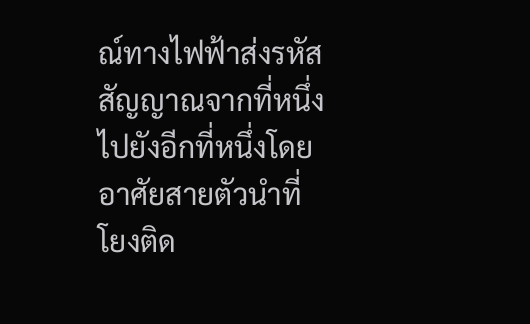ณ์ทางไฟฟ้าส่งรหัสสัญญาณจากที่หนึ่งไปยังอีกที่หนึ่งโดยอาศัยสายตัวนำที่โยงติด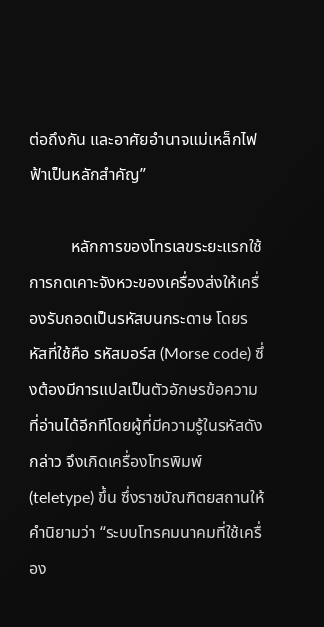ต่อถึงกัน และอาศัยอำนาจแม่เหล็กไฟฟ้าเป็นหลักสำคัญ”

          หลักการของโทรเลขระยะแรกใช้การกดเคาะจังหวะของเครื่องส่งให้เครื่องรับถอดเป็นรหัสบนกระดาษ โดยรหัสที่ใช้คือ รหัสมอร์ส (Morse code) ซึ่งต้องมีการแปลเป็นตัวอักษรข้อความที่อ่านได้อีกทีโดยผู้ที่มีความรู้ในรหัสดังกล่าว จึงเกิดเครื่องโทรพิมพ์ (teletype) ขึ้น ซึ่งราชบัณฑิตยสถานให้คำนิยามว่า “ระบบโทรคมนาคมที่ใช้เครื่อง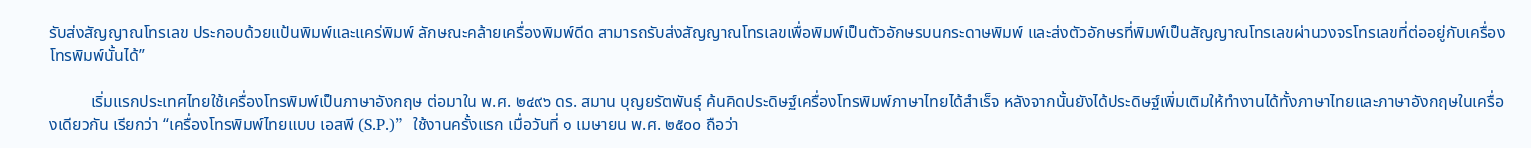รับส่งสัญญาณโทรเลข ประกอบด้วยแป้นพิมพ์และแคร่พิมพ์ ลักษณะคล้ายเครื่องพิมพ์ดีด สามารถรับส่งสัญญาณโทรเลขเพื่อพิมพ์เป็นตัวอักษรบนกระดาษพิมพ์ และส่งตัวอักษรที่พิมพ์เป็นสัญญาณโทรเลขผ่านวงจรโทรเลขที่ต่ออยู่กับเครื่องโทรพิมพ์นั้นได้”

          เริ่มแรกประเทศไทยใช้เครื่องโทรพิมพ์เป็นภาษาอังกฤษ ต่อมาใน พ.ศ. ๒๔๙๖ ดร. สมาน บุญยรัตพันธุ์ ค้นคิดประดิษฐ์เครื่องโทรพิมพ์ภาษาไทยได้สำเร็จ หลังจากนั้นยังได้ประดิษฐ์เพิ่มเติมให้ทำงานได้ทั้งภาษาไทยและภาษาอังกฤษในเครื่องเดียวกัน เรียกว่า “เครื่องโทรพิมพ์ไทยแบบ เอสพี (S.P.)”  ใช้งานครั้งแรก เมื่อวันที่ ๑ เมษายน พ.ศ. ๒๕๐๐ ถือว่า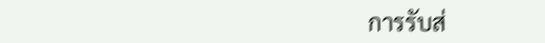การรับส่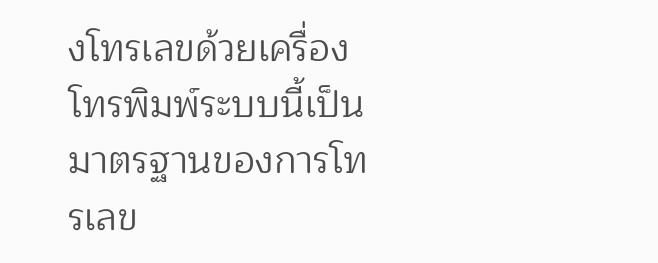งโทรเลขด้วยเครื่องโทรพิมพ์ระบบนี้เป็นมาตรฐานของการโทรเลข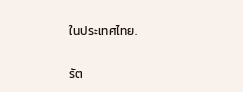ในประเทศไทย.

รัต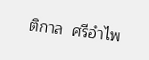ติกาล  ศรีอำไพ